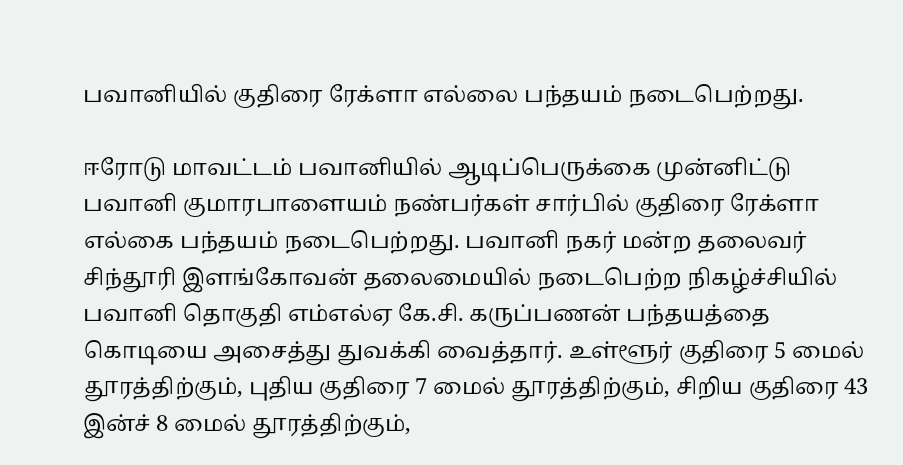பவானியில் குதிரை ரேக்ளா எல்லை பந்தயம் நடைபெற்றது.

ஈரோடு மாவட்டம் பவானியில் ஆடிப்பெருக்கை முன்னிட்டு பவானி குமாரபாளையம் நண்பர்கள் சார்பில் குதிரை ரேக்ளா எல்கை பந்தயம் நடைபெற்றது. பவானி நகர் மன்ற தலைவர் சிந்தூரி இளங்கோவன் தலைமையில் நடைபெற்ற நிகழ்ச்சியில் பவானி தொகுதி எம்எல்ஏ கே.சி. கருப்பணன் பந்தயத்தை கொடியை அசைத்து துவக்கி வைத்தார். உள்ளூர் குதிரை 5 மைல் தூரத்திற்கும், புதிய குதிரை 7 மைல் தூரத்திற்கும், சிறிய குதிரை 43 இன்ச் 8 மைல் தூரத்திற்கும்,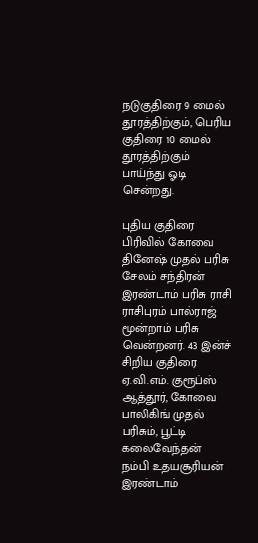நடுகுதிரை 9 மைல் தூரத்திற்கும், பெரிய குதிரை 10 மைல் தூரத்திற்கும் பாய்ந்து ஓடி சென்றது.

புதிய குதிரை பிரிவில் கோவை தினேஷ் முதல் பரிசு சேலம் சந்திரன் இரண்டாம் பரிசு ராசி ராசிபுரம் பால்ராஜ் மூன்றாம் பரிசு வென்றனர். 43 இன்ச் சிறிய குதிரை ஏ.வி.எம். குரூப்ஸ் ஆத்தூர், கோவை பாலிகிங் முதல் பரிசும், பூட்டி கலைவேந்தன் நம்பி உதயசூரியன் இரண்டாம்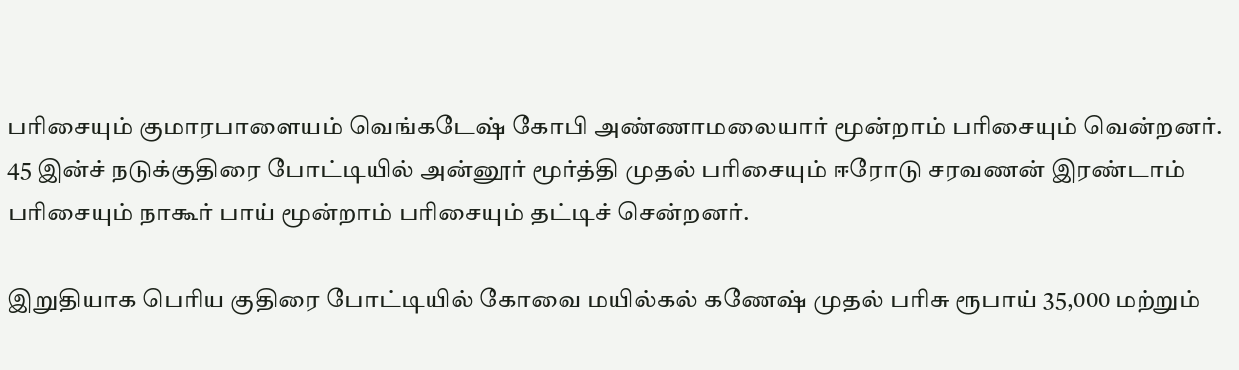பரிசையும் குமாரபாளையம் வெங்கடேஷ் கோபி அண்ணாமலையார் மூன்றாம் பரிசையும் வென்றனர். 45 இன்ச் நடுக்குதிரை போட்டியில் அன்னூர் மூர்த்தி முதல் பரிசையும் ஈரோடு சரவணன் இரண்டாம் பரிசையும் நாகூர் பாய் மூன்றாம் பரிசையும் தட்டிச் சென்றனர்.

இறுதியாக பெரிய குதிரை போட்டியில் கோவை மயில்கல் கணேஷ் முதல் பரிசு ரூபாய் 35,000 மற்றும்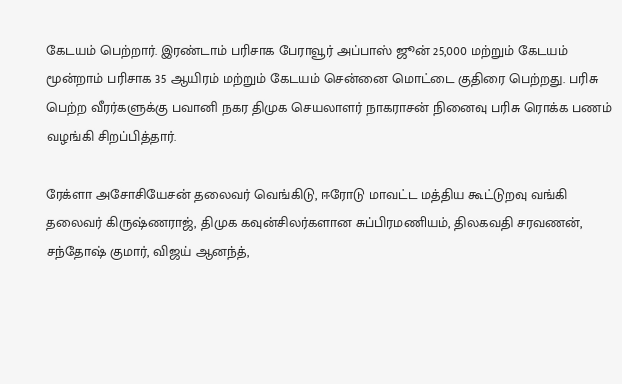கேடயம் பெற்றார். இரண்டாம் பரிசாக பேராவூர் அப்பாஸ் ஜூன் 25,000 மற்றும் கேடயம் மூன்றாம் பரிசாக 35 ஆயிரம் மற்றும் கேடயம் சென்னை மொட்டை குதிரை பெற்றது. பரிசு பெற்ற வீரர்களுக்கு பவானி நகர திமுக செயலாளர் நாகராசன் நினைவு பரிசு ரொக்க பணம் வழங்கி சிறப்பித்தார்.

ரேக்ளா அசோசியேசன் தலைவர் வெங்கிடு, ஈரோடு மாவட்ட மத்திய கூட்டுறவு வங்கி தலைவர் கிருஷ்ணராஜ், திமுக கவுன்சிலர்களான சுப்பிரமணியம், திலகவதி சரவணன், சந்தோஷ் குமார், விஜய் ஆனந்த்,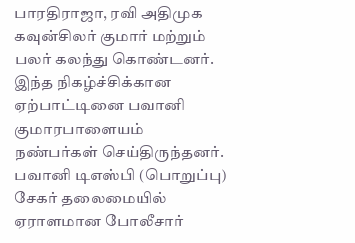பாரதிராஜா, ரவி அதிமுக கவுன்சிலர் குமார் மற்றும் பலர் கலந்து கொண்டனர். இந்த நிகழ்ச்சிக்கான ஏற்பாட்டினை பவானி குமாரபாளையம் நண்பர்கள் செய்திருந்தனர். பவானி டிஎஸ்பி (பொறுப்பு) சேகர் தலைமையில் ஏராளமான போலீசார்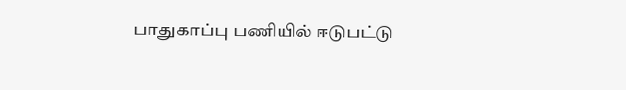பாதுகாப்பு பணியில் ஈடுபட்டு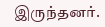இருந்தனர்.